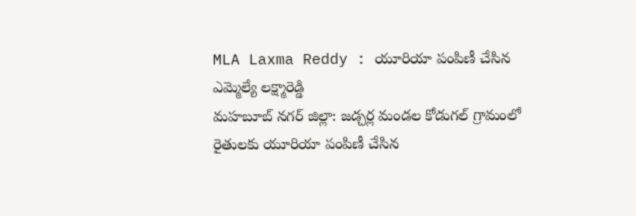MLA Laxma Reddy : యూరియా పంపిణీ చేసిన ఎమ్మెల్యే లక్ష్మారెడ్డి
మహబూబ్ నగర్ జిల్లా: జడ్చర్ల మండల కోడుగల్ గ్రామంలో రైతులకు యూరియా పంపిణీ చేసిన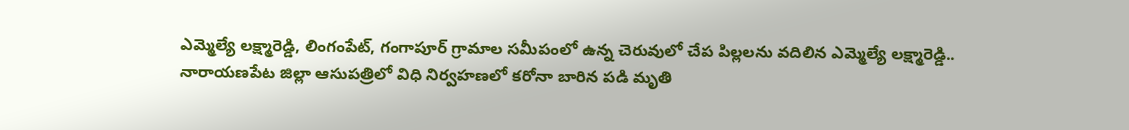ఎమ్మెల్యే లక్ష్మారెడ్డి, లింగంపేట్, గంగాపూర్ గ్రామాల సమీపంలో ఉన్న చెరువులో చేప పిల్లలను వదిలిన ఎమ్మెల్యే లక్ష్మారెడ్డి..
నారాయణపేట జిల్లా ఆసుపత్రిలో విధి నిర్వహణలో కరోనా బారిన పడి మృతి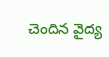చెందిన వైద్య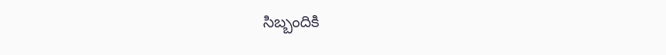సిబ్బందికి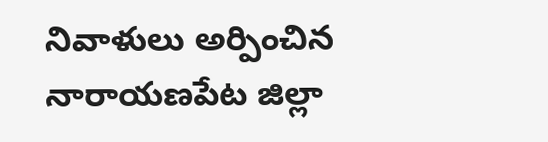నివాళులు అర్పించిన నారాయణపేట జిల్లా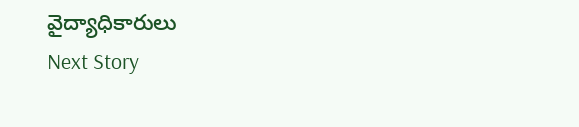వైద్యాధికారులు
Next Story